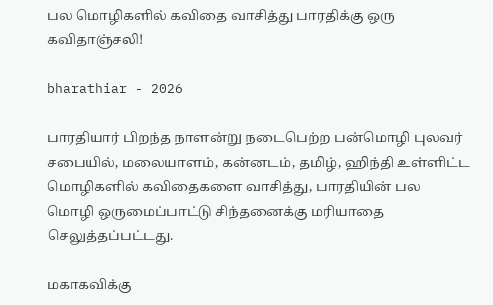பல மொழிகளில் கவிதை வாசித்து பாரதிக்கு ஒரு கவிதாஞ்சலி!

bharathiar - 2026

பாரதியார் பிறந்த நாளன்று நடைபெற்ற பன்மொழி புலவர் சபையில், மலையாளம், கன்னடம், தமிழ், ஹிந்தி உள்ளிட்ட மொழிகளில் கவிதைகளை வாசித்து, பாரதியின் பல மொழி ஒருமைப்பாட்டு சிந்தனைக்கு மரியாதை செலுத்தப்பட்டது.

மகாகவிக்கு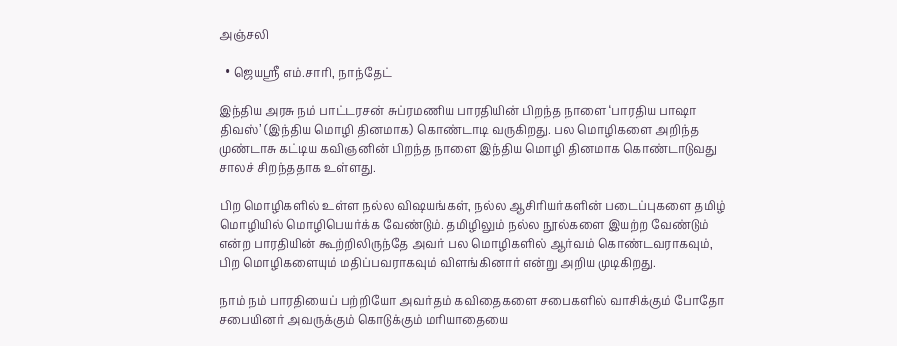அஞ்சலி

  • ஜெயஸ்ரீ எம்.சாரி, நாந்தேட்

இந்திய அரசு நம் பாட்டரசன் சுப்ரமணிய பாரதியின் பிறந்த நாளை ‘பாரதிய பாஷா திவஸ்’ (இந்திய மொழி தினமாக) கொண்டாடி வருகிறது. பல மொழிகளை அறிந்த முண்டாசு கட்டிய கவிஞனின் பிறந்த நாளை இந்திய மொழி தினமாக கொண்டாடுவது சாலச் சிறந்ததாக உள்ளது.

பிற மொழிகளில் உள்ள நல்ல விஷயங்கள், நல்ல ஆசிரியர்களின் படைப்புகளை தமிழ் மொழியில் மொழிபெயர்க்க வேண்டும். தமிழிலும் நல்ல நூல்களை இயற்ற வேண்டும் என்ற பாரதியின் கூற்றிலிருந்தே அவர் பல மொழிகளில் ஆர்வம் கொண்டவராகவும், பிற மொழிகளையும் மதிப்பவராகவும் விளங்கினார் என்று அறிய முடிகிறது.

நாம் நம் பாரதியைப் பற்றியோ அவர்தம் கவிதைகளை சபைகளில் வாசிக்கும் போதோ சபையினர் அவருக்கும் கொடுக்கும் மரியாதையை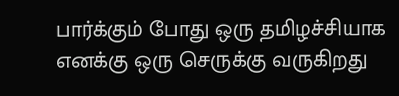பார்க்கும் போது ஒரு தமிழச்சியாக எனக்கு ஒரு செருக்கு வருகிறது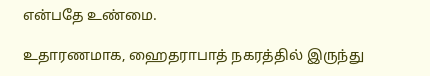என்பதே உண்மை.

உதாரணமாக, ஹைதராபாத் நகரத்தில் இருந்து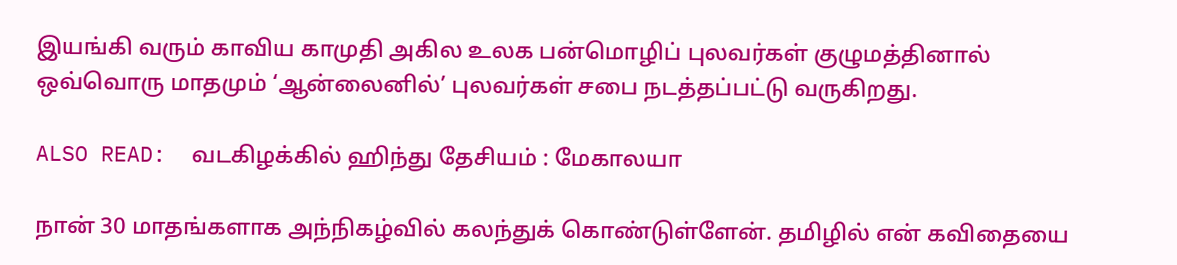இயங்கி வரும் காவிய காமுதி அகில உலக பன்மொழிப் புலவர்கள் குழுமத்தினால் ஒவ்வொரு மாதமும் ‘ஆன்லைனில்’ புலவர்கள் சபை நடத்தப்பட்டு வருகிறது.

ALSO READ:  வடகிழக்கில் ஹிந்து தேசியம் : மேகாலயா

நான் 30 மாதங்களாக அந்நிகழ்வில் கலந்துக் கொண்டுள்ளேன். தமிழில் என் கவிதையை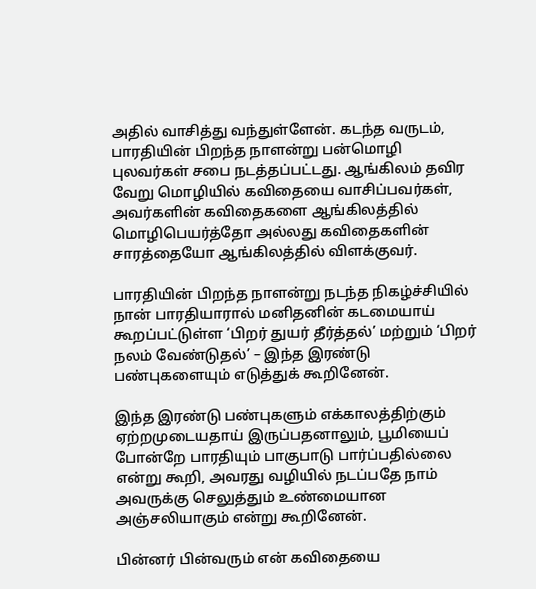அதில் வாசித்து வந்துள்ளேன். கடந்த வருடம், பாரதியின் பிறந்த நாளன்று பன்மொழி புலவர்கள் சபை நடத்தப்பட்டது. ஆங்கிலம் தவிர வேறு மொழியில் கவிதையை வாசிப்பவர்கள், அவர்களின் கவிதைகளை ஆங்கிலத்தில் மொழிபெயர்த்தோ அல்லது கவிதைகளின் சாரத்தையோ ஆங்கிலத்தில் விளக்குவர்.

பாரதியின் பிறந்த நாளன்று நடந்த நிகழ்ச்சியில் நான் பாரதியாரால் மனிதனின் கடமையாய் கூறப்பட்டுள்ள ‘பிறர் துயர் தீர்த்தல்’ மற்றும் ‘பிறர் நலம் வேண்டுதல்’ – இந்த இரண்டு பண்புகளையும் எடுத்துக் கூறினேன்.

இந்த இரண்டு பண்புகளும் எக்காலத்திற்கும் ஏற்றமுடையதாய் இருப்பதனாலும், பூமியைப் போன்றே பாரதியும் பாகுபாடு பார்ப்பதில்லை என்று கூறி, அவரது வழியில் நடப்பதே நாம் அவருக்கு செலுத்தும் உண்மையான அஞ்சலியாகும் என்று கூறினேன்.

பின்னர் பின்வரும் என் கவிதையை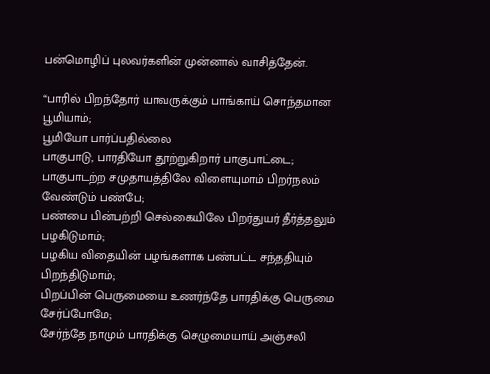பன்மொழிப் புலவர்களின் முன்னால் வாசித்தேன்.

“பாரில் பிறந்தோர் யாவருக்கும் பாங்காய் சொந்தமான பூமியாம்;
பூமியோ பார்ப்பதில்லை
பாகுபாடு, பாரதியோ தூற்றுகிறார் பாகுபாட்டை;
பாகுபாடற்ற சமுதாயத்திலே விளையுமாம் பிறர்நலம் வேண்டும் பண்பே;
பண்பை பின்பற்றி செல்கையிலே பிறர்துயர் தீர்த்தலும் பழகிடுமாம்;
பழகிய விதையின் பழங்களாக பண்பட்ட சந்ததியும் பிறந்திடுமாம்;
பிறப்பின் பெருமையை உணர்ந்தே பாரதிக்கு பெருமை சேர்ப்போமே;
சேர்ந்தே நாமும் பாரதிக்கு செழுமையாய் அஞ்சலி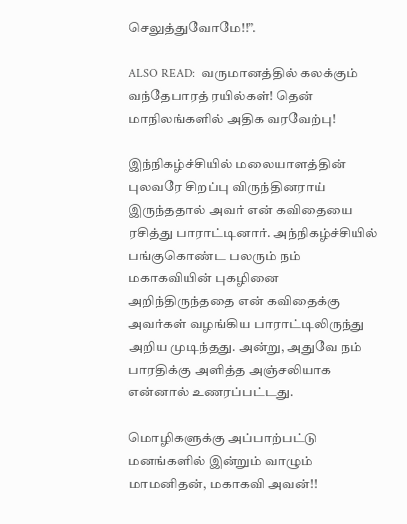செலுத்துவோமே!!”.

ALSO READ:  வருமானத்தில் கலக்கும் வந்தேபாரத் ரயில்கள்! தென் மாநிலங்களில் அதிக வரவேற்பு!

இந்நிகழ்ச்சியில் மலையாளத்தின் புலவரே சிறப்பு விருந்தினராய் இருந்ததால் அவர் என் கவிதையை ரசித்து பாராட்டினார். அந்நிகழ்ச்சியில் பங்குகொண்ட பலரும் நம் மகாகவியின் புகழினை அறிந்திருந்ததை என் கவிதைக்கு அவர்கள் வழங்கிய பாராட்டிலிருந்து அறிய முடிந்தது. அன்று, அதுவே நம் பாரதிக்கு அளித்த அஞ்சலியாக என்னால் உணரப்பட்டது.

மொழிகளுக்கு அப்பாற்பட்டு மனங்களில் இன்றும் வாழும் மாமனிதன், மகாகவி அவன்!!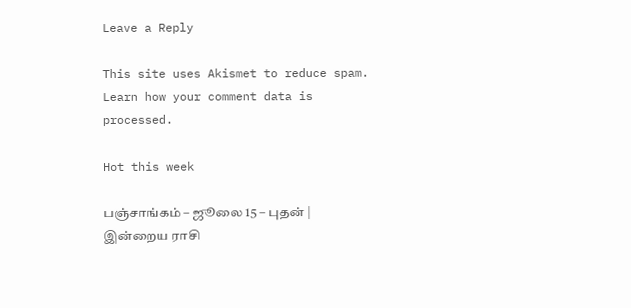Leave a Reply

This site uses Akismet to reduce spam. Learn how your comment data is processed.

Hot this week

பஞ்சாங்கம் – ஜூலை 15 – புதன் | இன்றைய ராசி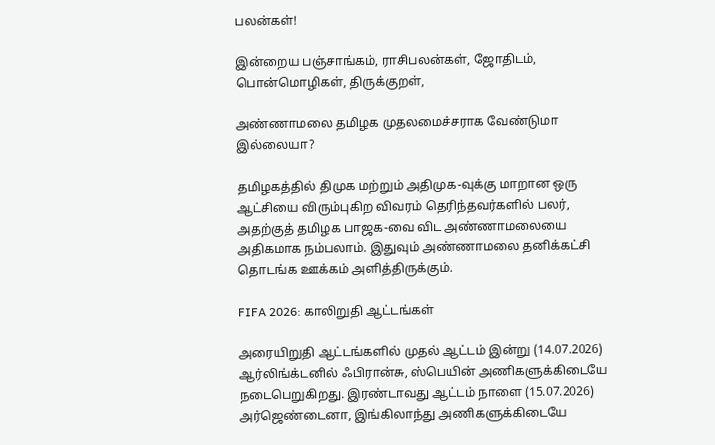பலன்கள்!

இன்றைய பஞ்சாங்கம், ராசிபலன்கள், ஜோதிடம், பொன்மொழிகள், திருக்குறள்,

அண்ணாமலை தமிழக முதலமைச்சராக வேண்டுமா இல்லையா?

தமிழகத்தில் திமுக மற்றும் அதிமுக-வுக்கு மாறான ஒரு ஆட்சியை விரும்புகிற விவரம் தெரிந்தவர்களில் பலர், அதற்குத் தமிழக பாஜக-வை விட அண்ணாமலையை அதிகமாக நம்பலாம். இதுவும் அண்ணாமலை தனிக்கட்சி தொடங்க ஊக்கம் அளித்திருக்கும்.

FIFA 2026: காலிறுதி ஆட்டங்கள்

அரையிறுதி ஆட்டங்களில் முதல் ஆட்டம் இன்று (14.07.2026) ஆர்லிங்க்டனில் ஃபிரான்சு, ஸ்பெயின் அணிகளுக்கிடையே நடைபெறுகிறது. இரண்டாவது ஆட்டம் நாளை (15.07.2026) அர்ஜெண்டைனா, இங்கிலாந்து அணிகளுக்கிடையே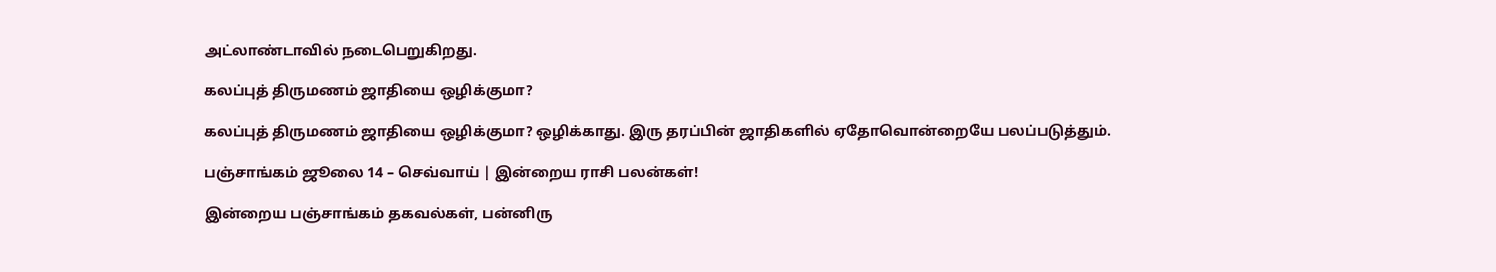அட்லாண்டாவில் நடைபெறுகிறது.

கலப்புத் திருமணம் ஜாதியை ஒழிக்குமா?

கலப்புத் திருமணம் ஜாதியை ஒழிக்குமா? ஒழிக்காது. இரு தரப்பின் ஜாதிகளில் ஏதோவொன்றையே பலப்படுத்தும்.

பஞ்சாங்கம் ஜூலை 14 – செவ்வாய் | இன்றைய ராசி பலன்கள்!

இன்றைய பஞ்சாங்கம் தகவல்கள், பன்னிரு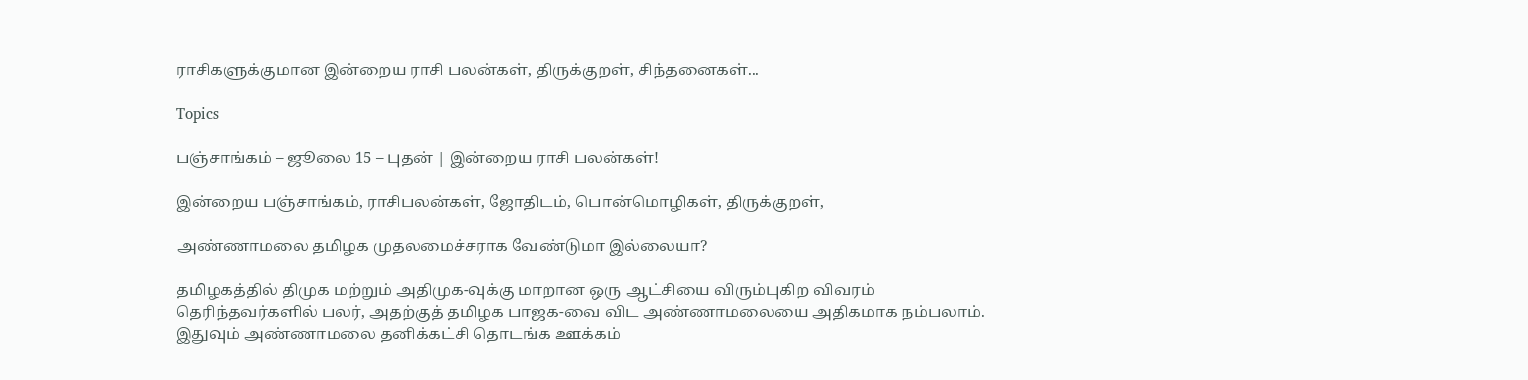ராசிகளுக்குமான இன்றைய ராசி பலன்கள், திருக்குறள், சிந்தனைகள்...

Topics

பஞ்சாங்கம் – ஜூலை 15 – புதன் | இன்றைய ராசி பலன்கள்!

இன்றைய பஞ்சாங்கம், ராசிபலன்கள், ஜோதிடம், பொன்மொழிகள், திருக்குறள்,

அண்ணாமலை தமிழக முதலமைச்சராக வேண்டுமா இல்லையா?

தமிழகத்தில் திமுக மற்றும் அதிமுக-வுக்கு மாறான ஒரு ஆட்சியை விரும்புகிற விவரம் தெரிந்தவர்களில் பலர், அதற்குத் தமிழக பாஜக-வை விட அண்ணாமலையை அதிகமாக நம்பலாம். இதுவும் அண்ணாமலை தனிக்கட்சி தொடங்க ஊக்கம்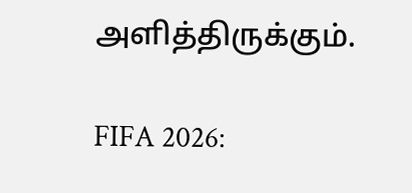அளித்திருக்கும்.

FIFA 2026: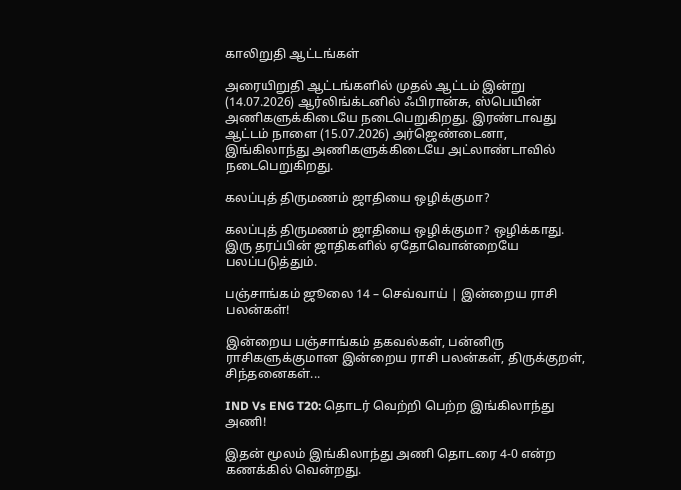காலிறுதி ஆட்டங்கள்

அரையிறுதி ஆட்டங்களில் முதல் ஆட்டம் இன்று (14.07.2026) ஆர்லிங்க்டனில் ஃபிரான்சு, ஸ்பெயின் அணிகளுக்கிடையே நடைபெறுகிறது. இரண்டாவது ஆட்டம் நாளை (15.07.2026) அர்ஜெண்டைனா, இங்கிலாந்து அணிகளுக்கிடையே அட்லாண்டாவில் நடைபெறுகிறது.

கலப்புத் திருமணம் ஜாதியை ஒழிக்குமா?

கலப்புத் திருமணம் ஜாதியை ஒழிக்குமா? ஒழிக்காது. இரு தரப்பின் ஜாதிகளில் ஏதோவொன்றையே பலப்படுத்தும்.

பஞ்சாங்கம் ஜூலை 14 – செவ்வாய் | இன்றைய ராசி பலன்கள்!

இன்றைய பஞ்சாங்கம் தகவல்கள், பன்னிரு ராசிகளுக்குமான இன்றைய ராசி பலன்கள், திருக்குறள், சிந்தனைகள்...

IND Vs ENG T20: தொடர் வெற்றி பெற்ற இங்கிலாந்து அணி!

இதன் மூலம் இங்கிலாந்து அணி தொடரை 4-0 என்ற கணக்கில் வென்றது.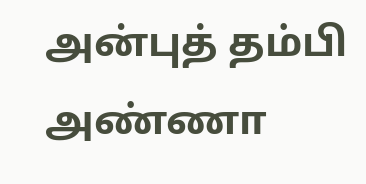அன்புத் தம்பி அண்ணா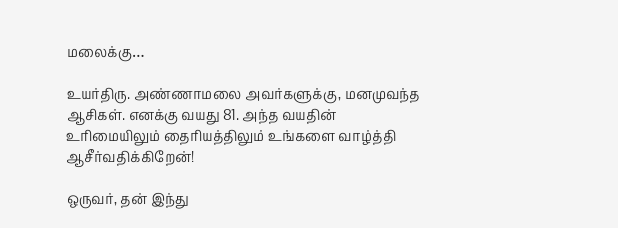மலைக்கு…

உயர்திரு. அண்ணாமலை அவர்களுக்கு, மனமுவந்த ஆசிகள். எனக்கு வயது 81. அந்த வயதின் உரிமையிலும் தைரியத்திலும் உங்களை வாழ்த்தி ஆசீர்வதிக்கிறேன்!

ஒருவர், தன் இந்து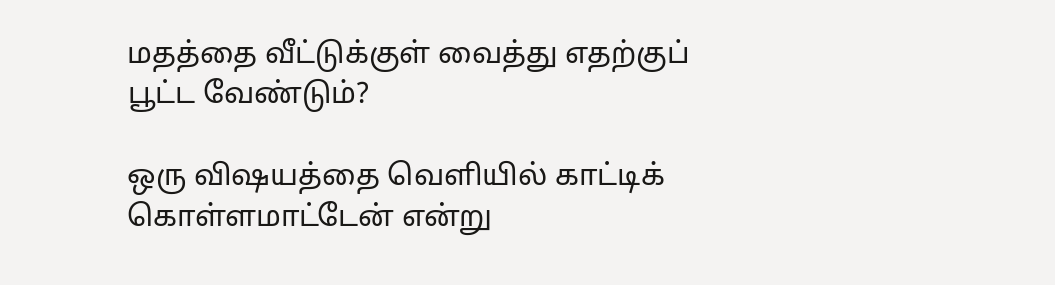மதத்தை வீட்டுக்குள் வைத்து எதற்குப் பூட்ட வேண்டும்?

ஒரு விஷயத்தை வெளியில் காட்டிக் கொள்ளமாட்டேன் என்று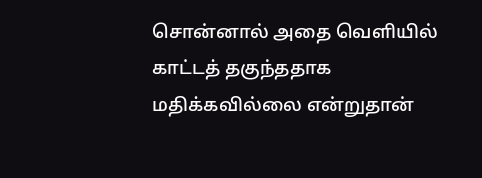சொன்னால் அதை வெளியில் காட்டத் தகுந்ததாக மதிக்கவில்லை என்றுதான்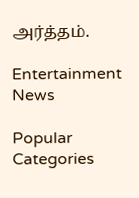அர்த்தம்.

Entertainment News

Popular Categories